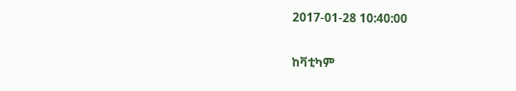2017-01-28 10:40:00

ከቫቲካም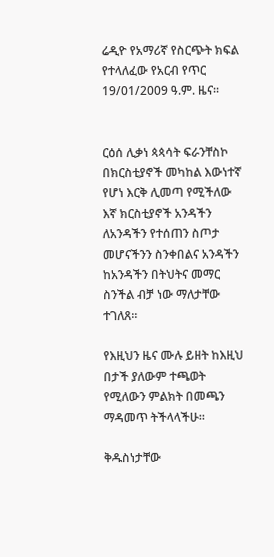ሬዲዮ የአማሪኛ የስርጭት ክፍል የተላለፈው የአርብ የጥር 19/01/2009 ዓ.ም. ዜና።


ርዕሰ ሊቃነ ጳጳሳት ፍራንቸስኮ በክርስቲያኖች መካከል እውነተኛ የሆነ እርቅ ሊመጣ የሚችለው እኛ ክርስቲያኖች አንዳችን ለአንዳችን የተሰጠን ስጦታ መሆናችንን ስንቀበልና አንዳችን ከአንዳችን በትህትና መማር ስንችል ብቻ ነው ማለታቸው ተገለጸ።

የእዚህን ዜና ሙሉ ይዘት ከእዚህ በታች ያለውም ተጫወት የሚለውን ምልክት በመጫን ማዳመጥ ትችላላችሁ።

ቅዱስነታቸው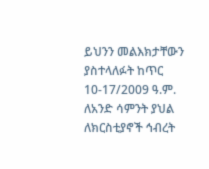ይህንን መልእክታቸውን ያስተላለፉት ከጥር 10-17/2009 ዓ.ም. ለአንድ ሳምንት ያህል ለክርስቲያኖች ኅብረት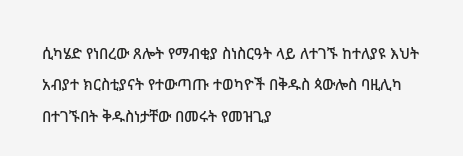ሲካሄድ የነበረው ጸሎት የማብቂያ ስነስርዓት ላይ ለተገኙ ከተለያዩ እህት አብያተ ክርስቲያናት የተውጣጡ ተወካዮች በቅዱስ ጳውሎስ ባዚሊካ በተገኙበት ቅዱስነታቸው በመሩት የመዝጊያ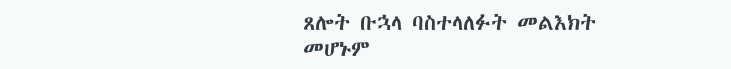ጸሎት ቡኋላ ባስተላለፉት መልእክት መሆኑም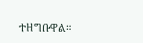ተዘግቡዋል።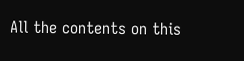All the contents on this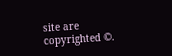site are copyrighted ©.